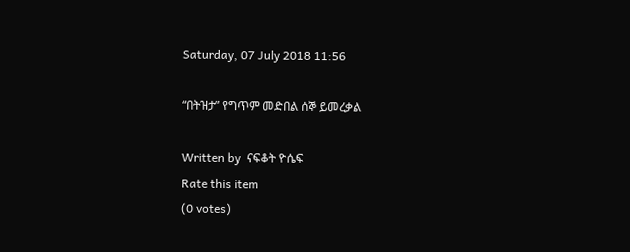Saturday, 07 July 2018 11:56

“በትዝታ” የግጥም መድበል ሰኞ ይመረቃል

Written by  ናፍቆት ዮሴፍ
Rate this item
(0 votes)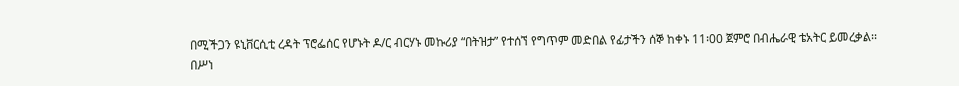በሚችጋን ዩኒቨርሲቲ ረዳት ፕሮፌሰር የሆኑት ዶ/ር ብርሃኑ መኩሪያ “በትዝታ” የተሰኘ የግጥም መድበል የፊታችን ሰኞ ከቀኑ 11፡00 ጀምሮ በብሔራዊ ቴአትር ይመረቃል፡፡
በሥነ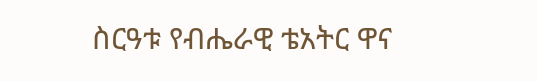ስርዓቱ የብሔራዊ ቴአትር ዋና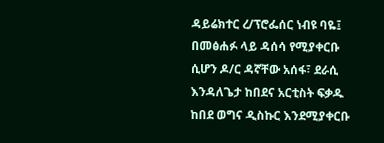ዳይሬክተር ረ/ፕሮፌሰር ነብዩ ባዬ፤ በመፅሐፉ ላይ ዳሰሳ የሚያቀርቡ ሲሆን ዶ/ር ዳኛቸው አሰፋ፣ ደራሲ እንዳለጌታ ከበደና አርቲስት ፍቃዱ ከበደ ወግና ዲስኩር እንደሚያቀርቡ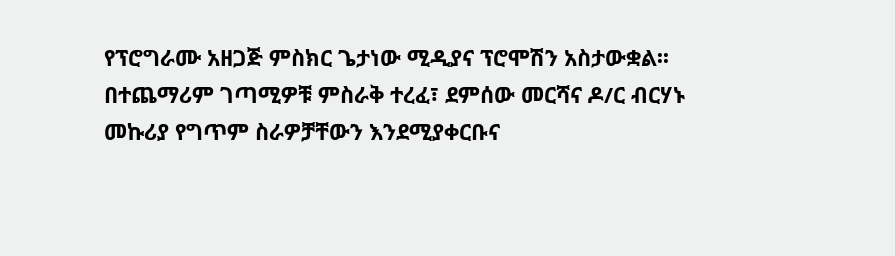የፕሮግራሙ አዘጋጅ ምስክር ጌታነው ሚዲያና ፕሮሞሽን አስታውቋል፡፡
በተጨማሪም ገጣሚዎቹ ምስራቅ ተረፈ፣ ደምሰው መርሻና ዶ/ር ብርሃኑ መኩሪያ የግጥም ስራዎቻቸውን እንደሚያቀርቡና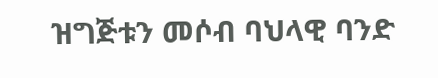ዝግጅቱን መሶብ ባህላዊ ባንድ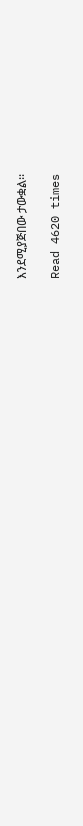እንደሚያጅበው ታውቋል፡፡

Read 4620 times